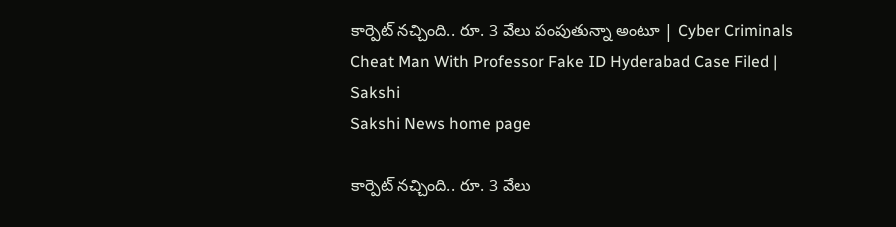కార్పెట్‌ నచ్చింది.. రూ. 3 వేలు పంపుతున్నా అంటూ | Cyber Criminals Cheat Man With Professor Fake ID Hyderabad Case Filed | Sakshi
Sakshi News home page

కార్పెట్‌ నచ్చింది.. రూ. 3 వేలు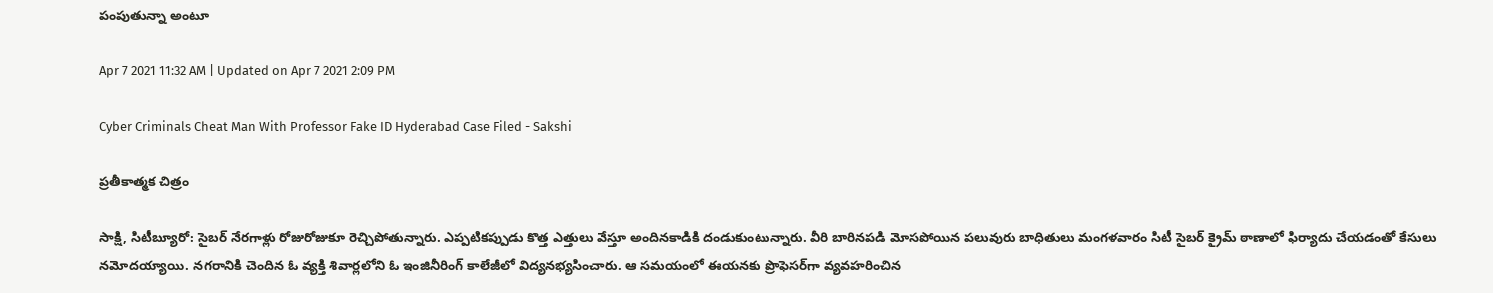పంపుతున్నా అంటూ

Apr 7 2021 11:32 AM | Updated on Apr 7 2021 2:09 PM

Cyber Criminals Cheat Man With Professor Fake ID Hyderabad Case Filed - Sakshi

ప్రతీకాత్మక చిత్రం

సాక్షి, సిటీబ్యూరో: సైబర్‌ నేరగాళ్లు రోజురోజుకూ రెచ్చిపోతున్నారు. ఎప్పటికప్పుడు కొత్త ఎత్తులు వేస్తూ అందినకాడికి దండుకుంటున్నారు. వీరి బారినపడి మోసపోయిన పలువురు బాధితులు మంగళవారం సిటీ సైబర్‌ క్రైమ్‌ ఠాణాలో ఫిర్యాదు చేయడంతో కేసులు నమోదయ్యాయి. నగరానికి చెందిన ఓ వ్యక్తి శివార్లలోని ఓ ఇంజినీరింగ్‌ కాలేజీలో విద్యనభ్యసించారు. ఆ సమయంలో ఈయనకు ప్రొఫెసర్‌గా వ్యవహరించిన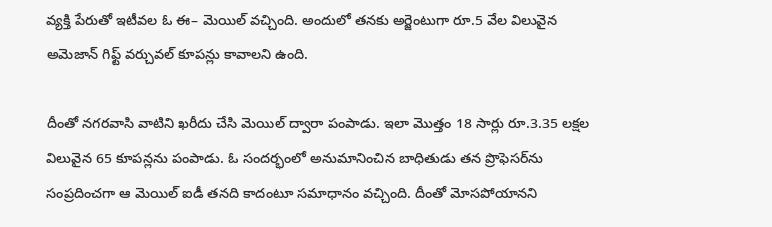వ్యక్తి పేరుతో ఇటీవల ఓ ఈ– మెయిల్‌ వచ్చింది. అందులో తనకు అర్జెంటుగా రూ.5 వేల విలువైన అమెజాన్‌ గిఫ్ట్‌ వర్చువల్‌ కూపన్లు కావాలని ఉంది.

దీంతో నగరవాసి వాటిని ఖరీదు చేసి మెయిల్‌ ద్వారా పంపాడు. ఇలా మొత్తం 18 సార్లు రూ.3.35 లక్షల విలువైన 65 కూపన్లను పంపాడు. ఓ సందర్భంలో అనుమానించిన బాధితుడు తన ప్రొఫెసర్‌ను సంప్రదించగా ఆ మెయిల్‌ ఐడీ తనది కాదంటూ సమాధానం వచ్చింది. దీంతో మోసపోయానని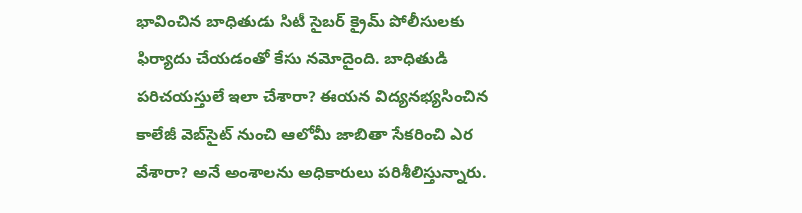భావించిన బాధితుడు సిటీ సైబర్‌ క్రైమ్‌ పోలీసులకు ఫిర్యాదు చేయడంతో కేసు నమోదైంది. బాధితుడి పరిచయస్తులే ఇలా చేశారా? ఈయన విద్యనభ్యసించిన కాలేజీ వెబ్‌సైట్‌ నుంచి ఆలోమీ జాబితా సేకరించి ఎర వేశారా? అనే అంశాలను అధికారులు పరిశీలిస్తున్నారు.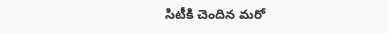సిటీకి చెందిన మరో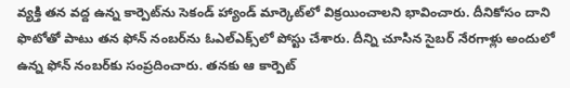వ్యక్తి తన వద్ద ఉన్న కార్పెట్‌ను సెకండ్‌ హ్యాండ్‌ మార్కెట్‌లో విక్రయించాలని భావించారు. దీనికోసం దాని ఫొటోతో పాటు తన ఫోన్‌ నంబర్‌ను ఓఎల్‌ఎక్స్‌లో పోస్టు చేశారు. దీన్ని చూసిన సైబర్‌ నేరగాళ్లు అందులో ఉన్న ఫోన్‌ నంబర్‌కు సంప్రదించారు. తనకు ఆ కార్పెట్‌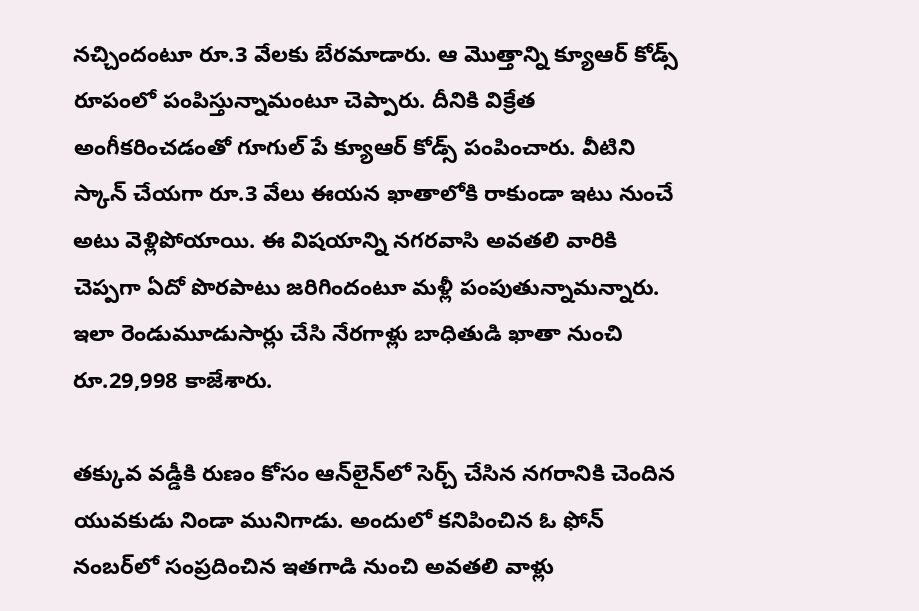నచ్చిందంటూ రూ.3 వేలకు బేరమాడారు. ఆ మొత్తాన్ని క్యూఆర్‌ కోడ్స్‌ రూపంలో పంపిస్తున్నామంటూ చెప్పారు. దీనికి విక్రేత అంగీకరించడంతో గూగుల్‌ పే క్యూఆర్‌ కోడ్స్‌ పంపించారు. వీటిని స్కాన్‌ చేయగా రూ.3 వేలు ఈయన ఖాతాలోకి రాకుండా ఇటు నుంచే అటు వెళ్లిపోయాయి. ఈ విషయాన్ని నగరవాసి అవతలి వారికి చెప్పగా ఏదో పొరపాటు జరిగిందంటూ మళ్లీ పంపుతున్నామన్నారు. ఇలా రెండుమూడుసార్లు చేసి నేరగాళ్లు బాధితుడి ఖాతా నుంచి రూ.29,998 కాజేశారు.

తక్కువ వడ్డీకి రుణం కోసం ఆన్‌లైన్‌లో సెర్చ్‌ చేసిన నగరానికి చెందిన యువకుడు నిండా మునిగాడు. అందులో కనిపించిన ఓ ఫోన్‌ నంబర్‌లో సంప్రదించిన ఇతగాడి నుంచి అవతలి వాళ్లు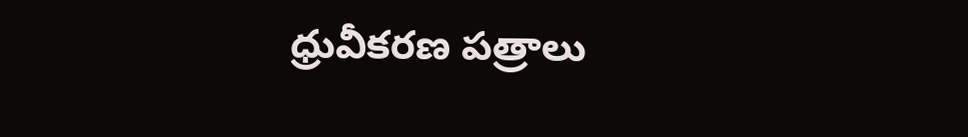ధ్రువీకరణ పత్రాలు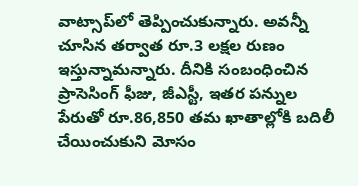వాట్సాప్‌లో తెప్పించుకున్నారు. అవన్నీ చూసిన తర్వాత రూ.3 లక్షల రుణం ఇస్తున్నామన్నారు. దీనికి సంబంధించిన ప్రాసెసింగ్‌ ఫీజు, జీఎస్టీ, ఇతర పన్నుల పేరుతో రూ.86,850 తమ ఖాతాల్లోకి బదిలీ చేయించుకుని మోసం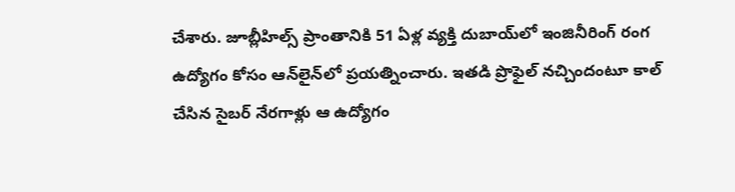చేశారు. జూబ్లీహిల్స్‌ ప్రాంతానికి 51 ఏళ్ల వ్యక్తి దుబాయ్‌లో ఇంజినీరింగ్‌ రంగ ఉద్యోగం కోసం ఆన్‌లైన్‌లో ప్రయత్నించారు. ఇతడి ప్రొఫైల్‌ నచ్చిందంటూ కాల్‌ చేసిన సైబర్‌ నేరగాళ్లు ఆ ఉద్యోగం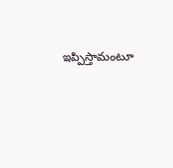ఇప్పిస్తామంటూ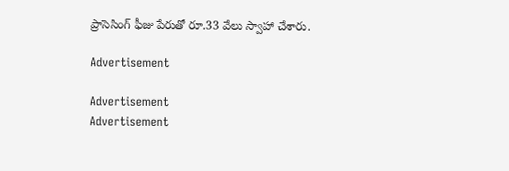ప్రాసెసింగ్‌ ఫీజు పేరుతో రూ.33 వేలు స్వాహా చేశారు.

Advertisement

Advertisement
Advertisement